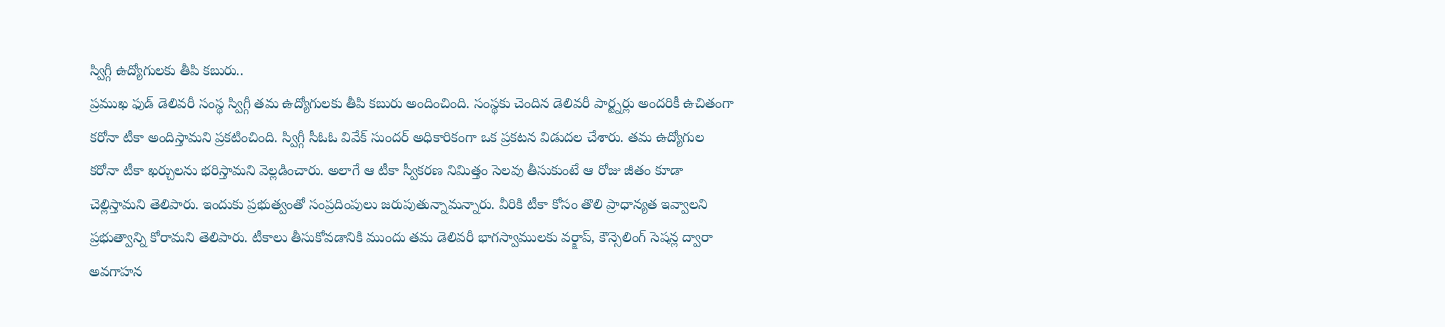స్విగ్గీ ఉద్యోగులకు తీపి కబురు..
ప్రముఖ ఫుడ్ డెలివరీ సంస్థ స్విగ్గీ తమ ఉద్యోగులకు తీపి కబురు అందించింది. సంస్థకు చెందిన డెలివరీ పార్ట్నర్లు అందరికీ ఉచితంగా కరోనా టీకా అందిస్తామని ప్రకటించింది. స్విగ్గీ సీఓఓ వివేక్ సుందర్ అధికారికంగా ఒక ప్రకటన విడుదల చేశారు. తమ ఉద్యోగుల కరోనా టీకా ఖర్చులను భరిస్తామని వెల్లడించారు. అలాగే ఆ టీకా స్వీకరణ నిమిత్తం సెలవు తీసుకుంటే ఆ రోజు జీతం కూడా చెల్లిస్తామని తెలిపారు. ఇందుకు ప్రభుత్వంతో సంప్రదింపులు జరుపుతున్నామన్నారు. వీరికి టీకా కోసం తొలి ప్రాధాన్యత ఇవ్వాలని ప్రభుత్వాన్ని కోరామని తెలిపారు. టీకాలు తీసుకోవడానికి ముందు తమ డెలివరీ భాగస్వాములకు వర్క్షాప్, కౌన్సెలింగ్ సెషన్ల ద్వారా అవగాహన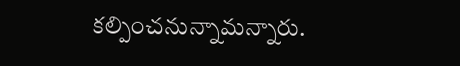కల్పించనున్నామన్నారు.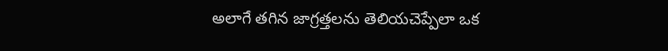అలాగే తగిన జాగ్రత్తలను తెలియచెప్పేలా ఒక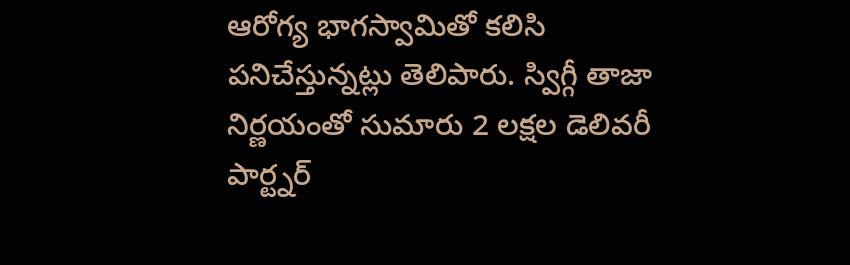ఆరోగ్య భాగస్వామితో కలిసి పనిచేస్తున్నట్లు తెలిపారు. స్విగ్గీ తాజా నిర్ణయంతో సుమారు 2 లక్షల డెలివరీ పార్ట్నర్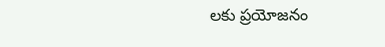లకు ప్రయోజనం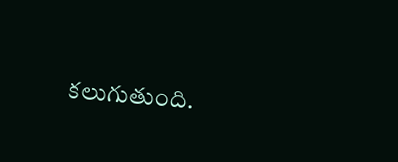కలుగుతుంది.